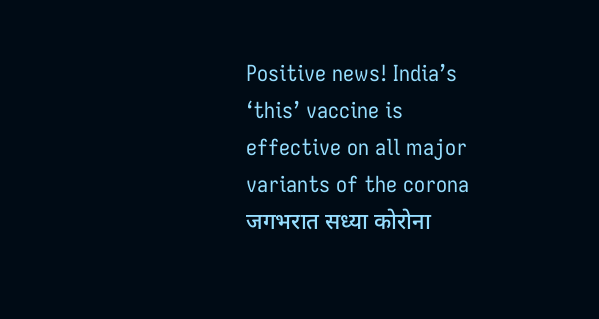Positive news! India’s ‘this’ vaccine is effective on all major variants of the corona
जगभरात सध्या कोरोना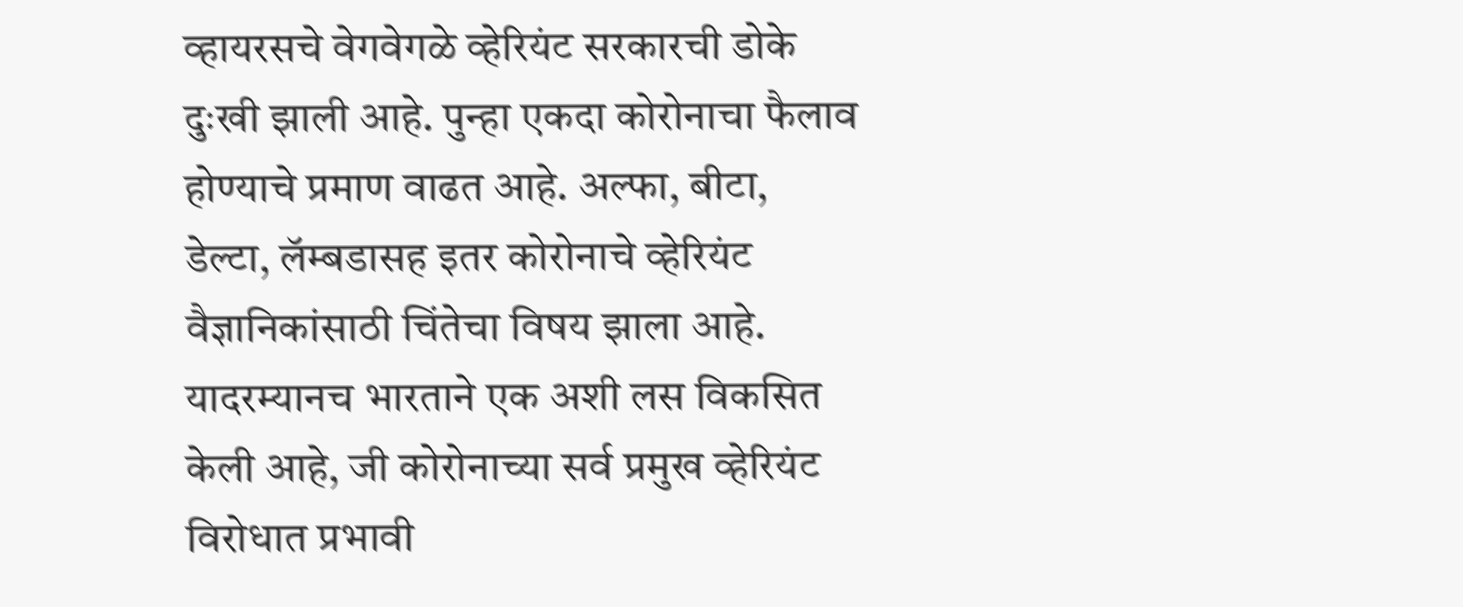व्हायरसचे वेगवेगळे व्हेरियंट सरकारची डोके दुःखी झाली आहे. पुन्हा एकदा कोरोनाचा फैलाव होण्याचे प्रमाण वाढत आहे. अल्फा, बीटा, डेल्टा, लॅम्बडासह इतर कोरोनाचे व्हेरियंट वैज्ञानिकांसाठी चिंतेचा विषय झाला आहे. यादरम्यानच भारताने एक अशी लस विकसित केली आहे, जी कोरोनाच्या सर्व प्रमुख व्हेरियंट विरोधात प्रभावी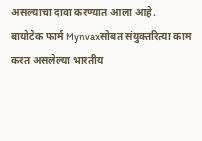असल्याचा दावा करण्यात आला आहे.
बायोटेक फार्म Mynvaxसोबत संयुक्तरित्या काम करत असलेल्या भारतीय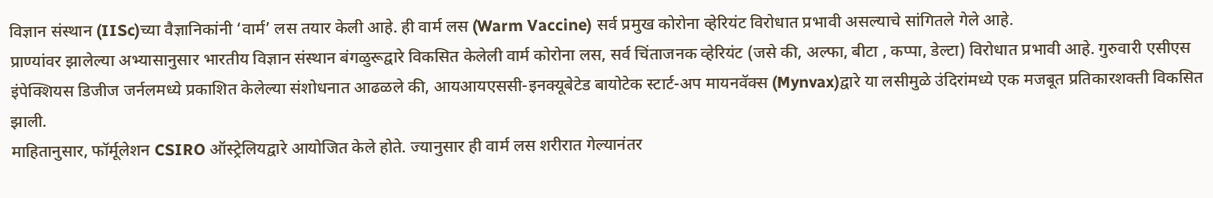विज्ञान संस्थान (IISc)च्या वैज्ञानिकांनी ‘वार्म’ लस तयार केली आहे. ही वार्म लस (Warm Vaccine) सर्व प्रमुख कोरोना व्हेरियंट विरोधात प्रभावी असल्याचे सांगितले गेले आहे.
प्राण्यांवर झालेल्या अभ्यासानुसार भारतीय विज्ञान संस्थान बंगळुरूद्वारे विकसित केलेली वार्म कोरोना लस, सर्व चिंताजनक व्हेरियंट (जसे की, अल्फा, बीटा , कप्पा, डेल्टा) विरोधात प्रभावी आहे. गुरुवारी एसीएस इंपेक्शियस डिजीज जर्नलमध्ये प्रकाशित केलेल्या संशोधनात आढळले की, आयआयएससी-इनक्यूबेटेड बायोटेक स्टार्ट-अप मायनवॅक्स (Mynvax)द्वारे या लसीमुळे उंदिरांमध्ये एक मजबूत प्रतिकारशक्ती विकसित झाली.
माहितानुसार, फॉर्मूलेशन CSIRO ऑस्ट्रेलियद्वारे आयोजित केले होते. ज्यानुसार ही वार्म लस शरीरात गेल्यानंतर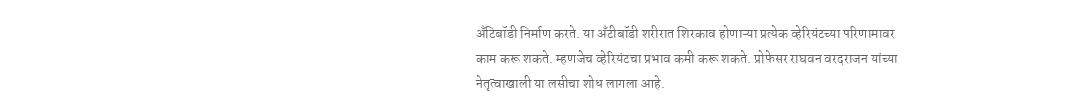अँटिबॉडी निर्माण करते. या अँटीबॉडी शरीरात शिरकाव होणाऱ्या प्रत्येक व्हेरियंटच्या परिणामावर काम करू शकते. म्हणजेच व्हेरियंटचा प्रभाव कमी करू शकते. प्रोफेसर राघवन वरदराजन यांच्या नेतृत्वाखाली या लसीचा शोध लागला आहे.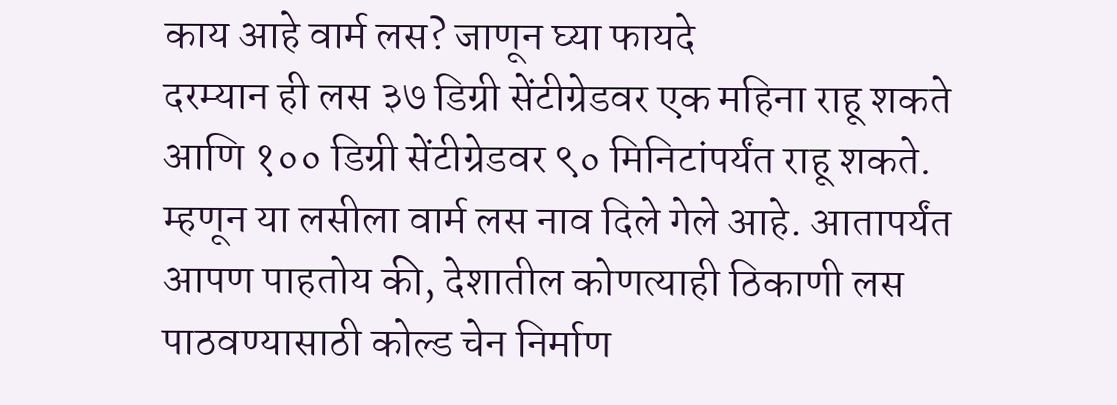काय आहे वार्म लस? जाणून घ्या फायदे
दरम्यान ही लस ३७ डिग्री सेंटीग्रेडवर एक महिना राहू शकते आणि १०० डिग्री सेंटीग्रेडवर ९० मिनिटांपर्यंत राहू शकते. म्हणून या लसीला वार्म लस नाव दिले गेले आहे. आतापर्यंत आपण पाहतोय की, देशातील कोणत्याही ठिकाणी लस पाठवण्यासाठी कोल्ड चेन निर्माण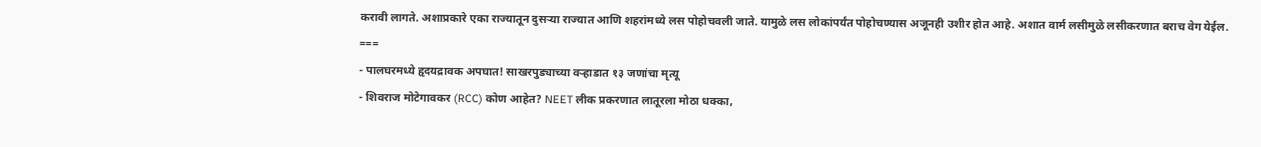करावी लागते. अशाप्रकारे एका राज्यातून दुसऱ्या राज्यात आणि शहरांमध्ये लस पोहोचवली जाते. यामुळे लस लोकांपर्यंत पोहोचण्यास अजूनही उशीर होत आहे. अशात वार्म लसीमुळे लसीकरणात बराच वेग येईल.
===
- पालघरमध्ये हृदयद्रावक अपघात! साखरपुड्याच्या वऱ्हाडात १३ जणांचा मृत्यू
- शिवराज मोटेगावकर (RCC) कोण आहेत? NEET लीक प्रकरणात लातूरला मोठा धक्का,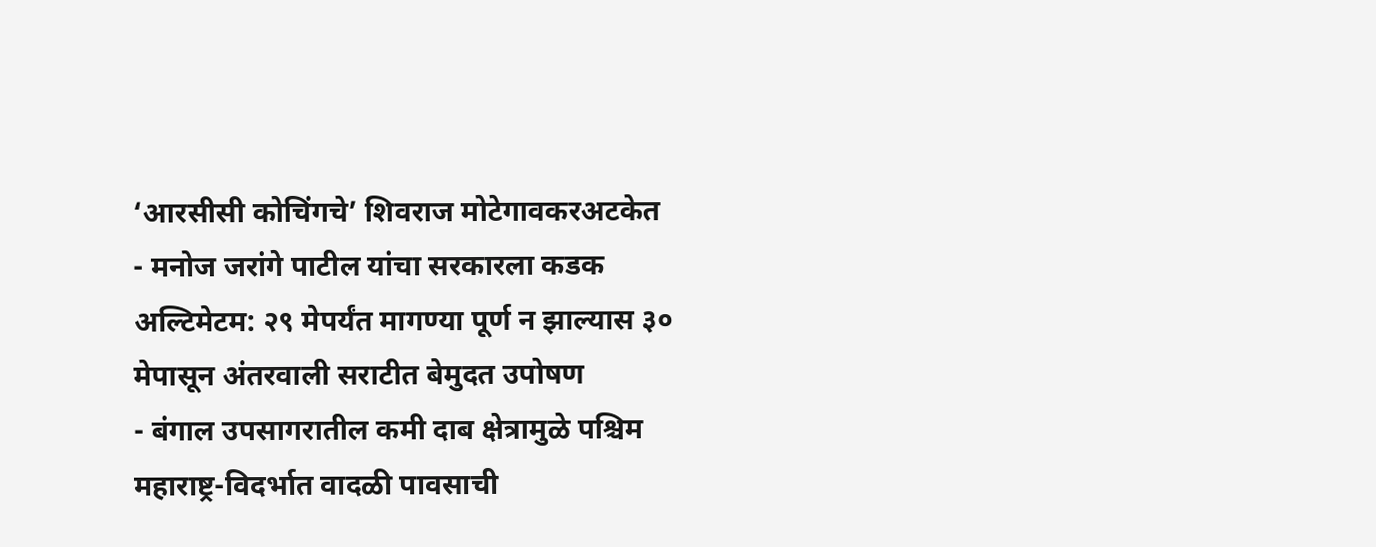‘आरसीसी कोचिंगचे’ शिवराज मोटेगावकरअटकेत
- मनोज जरांगे पाटील यांचा सरकारला कडक अल्टिमेटम: २९ मेपर्यंत मागण्या पूर्ण न झाल्यास ३० मेपासून अंतरवाली सराटीत बेमुदत उपोषण
- बंगाल उपसागरातील कमी दाब क्षेत्रामुळे पश्चिम महाराष्ट्र-विदर्भात वादळी पावसाची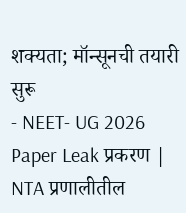शक्यता; मॉन्सूनची तयारी सुरू
- NEET- UG 2026 Paper Leak प्रकरण | NTA प्रणालीतील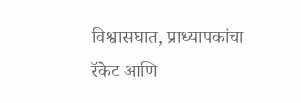विश्वासघात, प्राध्यापकांचा रॅकेट आणि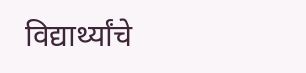विद्यार्थ्यांचे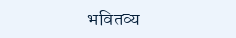भवितव्य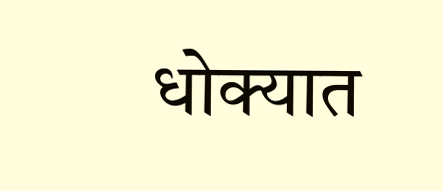धोक्यात